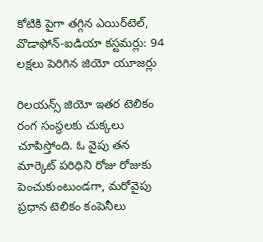కోటికి పైగా తగ్గిన ఎయిర్‌టెల్, వొడాఫోన్-ఐడియా కస్టమర్లు: 94 లక్షలు పెరిగిన జియో యూజర్లు

రిలయన్స్ జియో ఇతర టెలికం రంగ సంస్థలకు చుక్కలు చూపిస్తోంది. ఓ వైపు తన మార్కెట్ పరిధిని రోజు రోజుకు పెంచుకుంటుండగా, మరోవైపు ప్రధాన టెలికం కంపెనీలు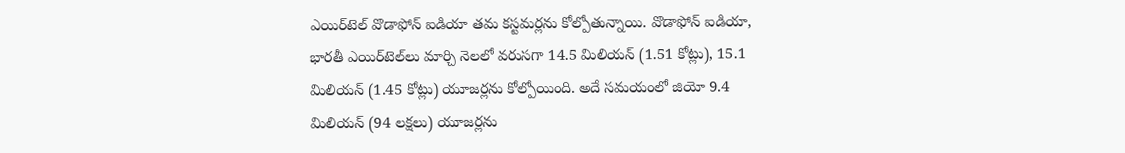ఎయిర్‌టెల్ వొడాఫోన్ ఐడియా తమ కస్టమర్లను కోల్పోతున్నాయి. వొడాఫోన్ ఐడియా, భారతీ ఎయిర్‌టెల్‌లు మార్చి నెలలో వరుసగా 14.5 మిలియన్ (1.51 కోట్లు), 15.1 మిలియన్ (1.45 కోట్లు) యూజర్లను కోల్పోయింది. అదే సమయంలో జియో 9.4 మిలియన్ (94 లక్షలు) యూజర్లను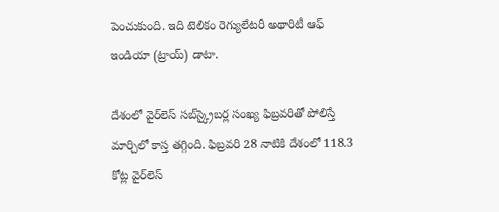పెంచుకుంది. ఇది టెలికం రెగ్యులేటరీ అథారిటీ ఆఫ్ ఇండియా (ట్రాయ్) డాటా.

దేశంలో వైర్‌లెస్ సబ్‌స్క్రైబర్ల సంఖ్య ఫిబ్రవరితో పోలిస్తే మార్చిలో కాస్త తగ్గింది. ఫిబ్రవరి 28 నాటికి దేశంలో 118.3 కోట్ల వైర్‌లెస్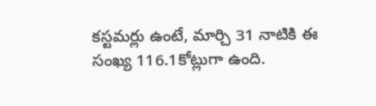కస్టమర్లు ఉంటే, మార్చి 31 నాటికి ఈ సంఖ్య 116.1కోట్లుగా ఉంది.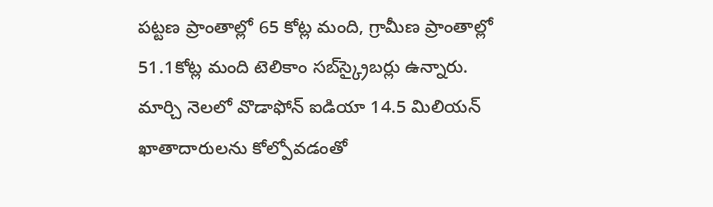పట్టణ ప్రాంతాల్లో 65 కోట్ల మంది, గ్రామీణ ప్రాంతాల్లో 51.1కోట్ల మంది టెలికాం సబ్‌స్క్రైబర్లు ఉన్నారు. మార్చి నెలలో వొడాఫోన్‌ ఐడియా 14.5 మిలియన్ ఖాతాదారులను కోల్పోవడంతో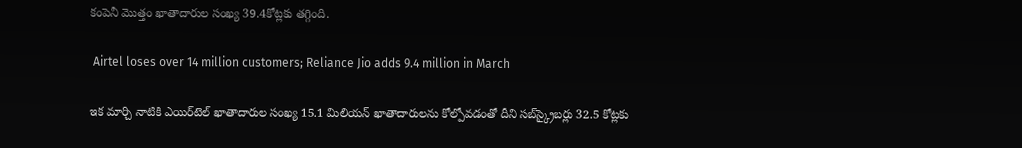కంపెనీ మొత్తం ఖాతాదారుల సంఖ్య 39.4కోట్లకు తగ్గింది.

 Airtel loses over 14 million customers; Reliance Jio adds 9.4 million in March

ఇక మార్చి నాటికి ఎయిర్‌టెల్‌ ఖాతాదారుల సంఖ్య 15.1 మిలియన్ ఖాతాదారులను కోల్పోవడంతో దీని సబ్‌స్క్రైబర్లు 32.5 కోట్లకు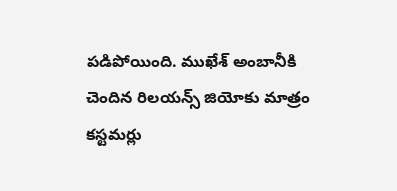పడిపోయింది. ముఖేశ్ అంబానీకి చెందిన రిలయన్స్‌ జియోకు మాత్రం కస్టమర్లు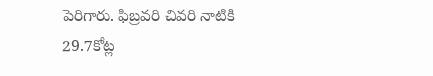పెరిగారు. ఫిబ్రవరి చివరి నాటికి 29.7కోట్ల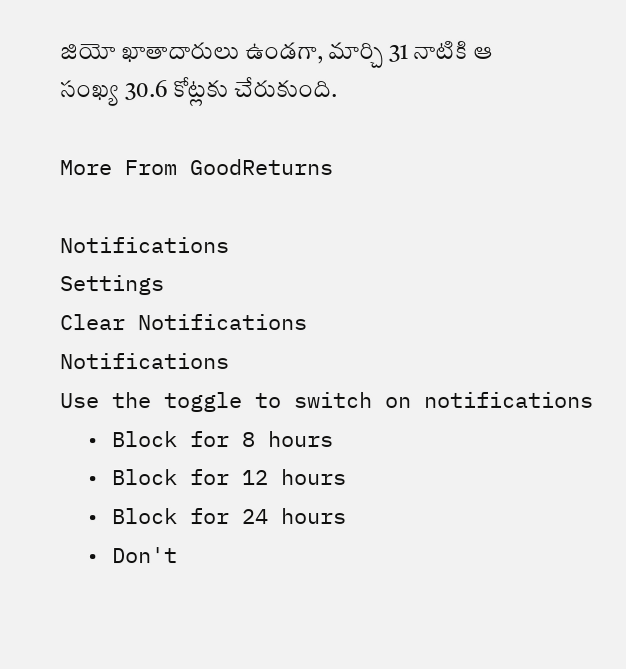జియో ఖాతాదారులు ఉండగా, మార్చి 31 నాటికి ఆ సంఖ్య 30.6 కోట్లకు చేరుకుంది.

More From GoodReturns

Notifications
Settings
Clear Notifications
Notifications
Use the toggle to switch on notifications
  • Block for 8 hours
  • Block for 12 hours
  • Block for 24 hours
  • Don't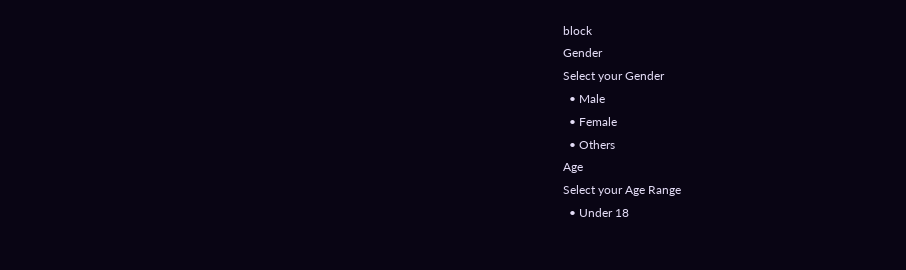block
Gender
Select your Gender
  • Male
  • Female
  • Others
Age
Select your Age Range
  • Under 18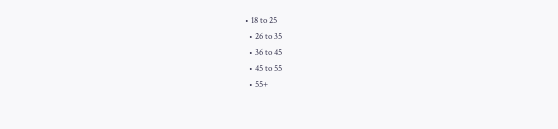• 18 to 25
  • 26 to 35
  • 36 to 45
  • 45 to 55
  • 55+